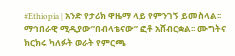#Ethiopia | አንድ የታሪክ ዋዜማ ላይ የምንገኝ ይመስላል፡፡ ማኅበራዊ ሚዲያው”በብላቴናው” ፎቶ አሸብርቋል፡፡ ሙግትና ክርክሩ ካለፉት ወራት የምርጫ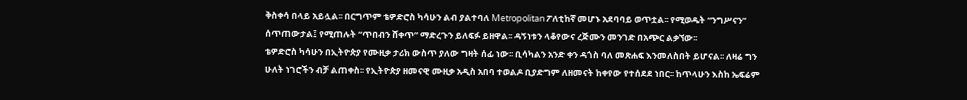ቅስቀሳ በላይ አይሏል፡፡ በርግጥም ቴዎድሮስ ካሳሁን ልብ ያልተባለ Metropolitan ፖለቲከኛ መሆኑ አደባባይ ወጥቷል፡፡ የሚወዱት “ንግሥናን” ሰጥጠውታል፤ የሚጠሉት “ጥበብን ሸቀጥ” ማድረጉን ይለፍፉ ይዘዋል፡፡ ዳኝነቱን ላቆየውና ረጅሙን መንገድ በአጭር ልቃኘው፡፡
ቴዎድሮስ ካሳሁን በኢትዮጵያ የሙዚቃ ታሪክ ውስጥ ያለው ግዛት ሰፊ ነው፡፡ ቢሳካልን አንድ ቀን ዳጎስ ባለ መጽሐፍ እንመለስበት ይሆናል፡፡ ለዛሬ ግን ሁለት ነገሮችን ብቻ ልጠቀስ፡፡ የኢትዮጵያ ዘመናዊ ሙዚቃ አዲስ አበባ ተወልዶ ቢያድግም ለዘመናት ከቀየው የተሰደደ ነበር፡፡ ከጥላሁን እስከ ኤፍሬም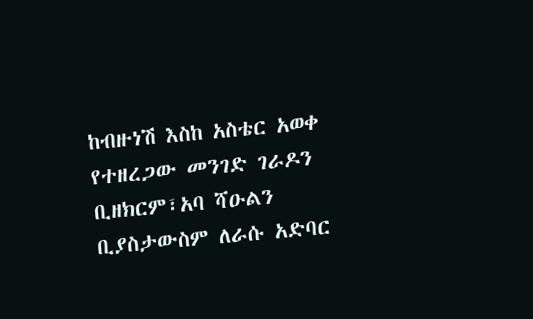ከብዙነሽ እስከ አስቴር አወቀ የተዘረጋው መንገድ ገራዶን ቢዘክርም፣አባ ሻዑልን ቢያስታውስም ለራሱ አድባር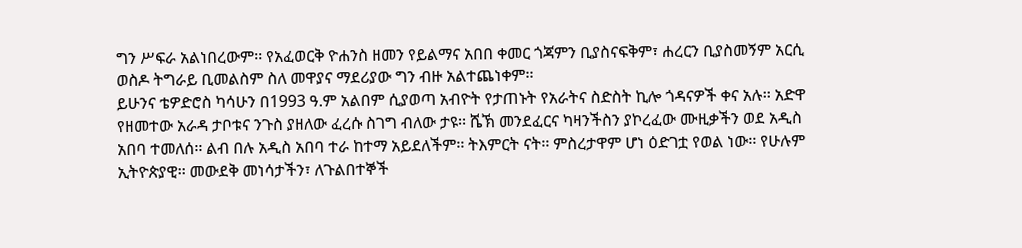ግን ሥፍራ አልነበረውም፡፡ የአፈወርቅ ዮሐንስ ዘመን የይልማና አበበ ቀመር ጎጃምን ቢያስናፍቅም፣ ሐረርን ቢያስመኝም አርሲ ወስዶ ትግራይ ቢመልስም ስለ መዋያና ማደሪያው ግን ብዙ አልተጨነቀም፡፡
ይሁንና ቴዎድሮስ ካሳሁን በ1993 ዓ.ም አልበም ሲያወጣ አብዮት የታጠኑት የአራትና ስድስት ኪሎ ጎዳናዎች ቀና አሉ፡፡ አድዋ የዘመተው አራዳ ታቦቱና ንጉስ ያዘለው ፈረሱ ስገግ ብለው ታዩ፡፡ ሼኽ መንደፈርና ካዛንችስን ያኮረፈው ሙዚቃችን ወደ አዲስ አበባ ተመለሰ፡፡ ልብ በሉ አዲስ አበባ ተራ ከተማ አይደለችም፡፡ ትእምርት ናት፡፡ ምስረታዋም ሆነ ዕድገቷ የወል ነው፡፡ የሁሉም ኢትዮጵያዊ፡፡ መውደቅ መነሳታችን፣ ለጉልበተኞች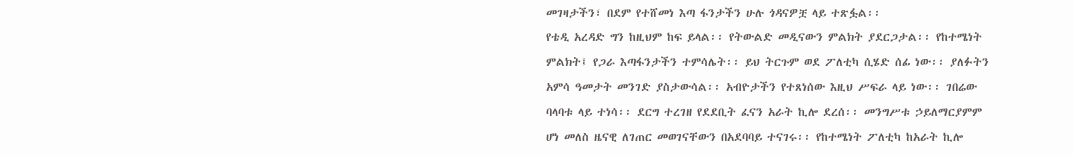መገዛታችን፣ በደም የተሸመነ እጣ ፋንታችን ሁሉ ጎዳናዎቿ ላይ ተጽፏል፡፡
የቴዲ አረዳድ ግን ከዚህም ከፍ ይላል፡፡ የትውልድ መዲናውን ምልክት ያደርጋታል፡፡ የከተሜነት ምልክት፤ የጋራ እጣፋንታችን ተምሳሌት፡፡ ይህ ትርጉም ወደ ፖለቲካ ሲሄድ ሰፊ ነው፡፡ ያለፉትን አምሳ ዓመታት መንገድ ያስታውሳል፡፡ አብዮታችን የተጸነሰው እዚህ ሥፍራ ላይ ነው፡፡ ገበሬው ባላባቱ ላይ ተነሳ፡፡ ደርግ ተረገዘ የደደቢት ፈናን አራት ኪሎ ደረሰ፡፡ መንግሥቱ ኃይለማርያምም ሆነ መለስ ዜናዊ ለገጠር መወገናቸውን በአደባባይ ተናገሩ፡፡ የከተሜነት ፖለቲካ ከአራት ኪሎ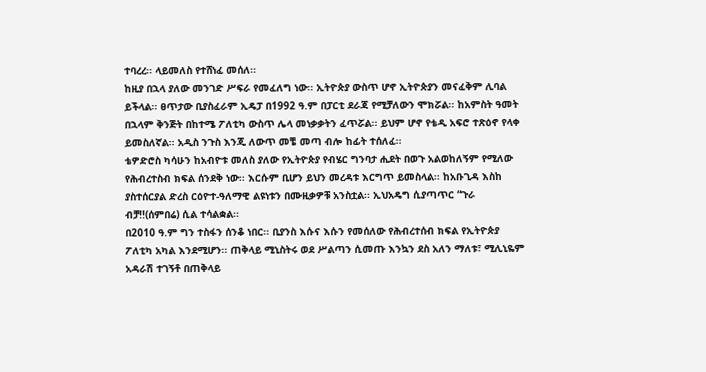ተባረረ፡፡ ላይመለስ የተሸነፈ መሰለ፡፡
ከዚያ በኋላ ያለው መንገድ ሥፍራ የመፈለግ ነው፡፡ ኢትዮጵያ ውስጥ ሆኖ ኢትዮጵያን መናፈቅም ሊባል ይችላል፡፡ ፀጥታው ቢያስፈራም ኢዴፓ በ1992 ዓ.ም በፓርቲ ደራጃ የሚቻለውን ሞክሯል፡፡ ከአምስት ዓመት በኋላም ቅንጅት በከተሜ ፖለቲካ ውስጥ ሌላ መነቃቃትን ፈጥሯል፡፡ ይህም ሆኖ የቴዲ አፍሮ ተጽዕኖ የላቀ ይመስለኛል፡፡ አዲስ ንጉስ እንጂ ለውጥ መቼ መጣ ብሎ ከፊት ተሰለፈ፡፡
ቴዎድሮስ ካሳሁን ከአብዮቱ መለስ ያለው የኢትዮጵያ የብሄር ግንባታ ሒደት በወጉ አልወከለኝም የሚለው የሕብረተስብ ክፍል ሰንደቅ ነው፡፡ እርሱም ቢሆን ይህን መረዳቱ እርግጥ ይመስላል፡፡ ከአቡጊዳ እስከ ያስተሰርያል ድረስ ርዕዮተ-ዓለማዊ ልዩነቱን በሙዚቃዎቹ አንስቷል፡፡ ኢህአዴግ ሲያጣጥር “ጉራ ብቻ!!(ሰምበሬ) ሲል ተሳልቋል፡፡
በ2010 ዓ.ም ግን ተስፋን ሰንቆ ነበር፡፡ ቢያንስ እሱና እሱን የመሰለው የሕብረተሰብ ክፍል የኢትዮጵያ ፖለቲካ አካል እንደሚሆን፡፡ ጠቅላይ ሚኒስትሩ ወደ ሥልጣን ሲመጡ እንኳን ደስ አለን ማለቱ፣ ሚሊኒዬም አዳራሽ ተገኝቶ በጠቅላይ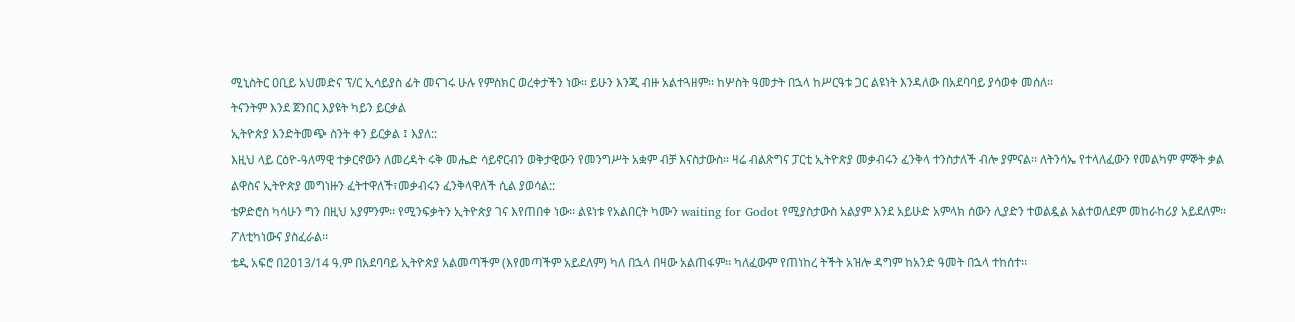ሚኒስትር ዐቢይ አህመድና ፕ/ር ኢሳይያስ ፊት መናገሩ ሁሉ የምስክር ወረቀታችን ነው፡፡ ይሁን እንጂ ብዙ አልተጓዘም፡፡ ከሦስት ዓመታት በኋላ ከሥርዓቱ ጋር ልዩነት እንዳለው በአደባባይ ያሳወቀ መሰለ፡፡
ትናንትም እንደ ጀንበር እያዩት ካይን ይርቃል
ኢትዮጵያ እንድትመጭ ስንት ቀን ይርቃል ፤ እያለ::
እዚህ ላይ ርዕዮ-ዓለማዊ ተቃርኖውን ለመረዳት ሩቅ መሔድ ሳይኖርብን ወቅታዊውን የመንግሥት አቋም ብቻ እናስታውስ፡፡ ዛሬ ብልጽግና ፓርቲ ኢትዮጵያ መቃብሩን ፈንቅላ ተንስታለች ብሎ ያምናል፡፡ ለትንሳኤ የተላለፈውን የመልካም ምኞት ቃል ልዋስና ኢትዮጵያ መግነዙን ፈትተዋለች፣መቃብሩን ፈንቅላዋለች ሲል ያወሳል::
ቴዎድሮስ ካሳሁን ግን በዚህ አያምንም፡፡ የሚንፍቃትን ኢትዮጵያ ገና እየጠበቀ ነው፡፡ ልዩነቱ የአልበርት ካሙን waiting for Godot የሚያስታውስ አልያም እንደ አይሁድ አምላክ ሰውን ሊያድን ተወልዷል አልተወለደም መከራከሪያ አይደለም፡፡ ፖለቲካነውና ያስፈራል፡፡
ቴዲ አፍሮ በ2013/14 ዓ.ም በአደባባይ ኢትዮጵያ አልመጣችም (እየመጣችም አይደለም) ካለ በኋላ በዛው አልጠፋም፡፡ ካለፈውም የጠነከረ ትችት አዝሎ ዳግም ከአንድ ዓመት በኋላ ተከሰተ፡፡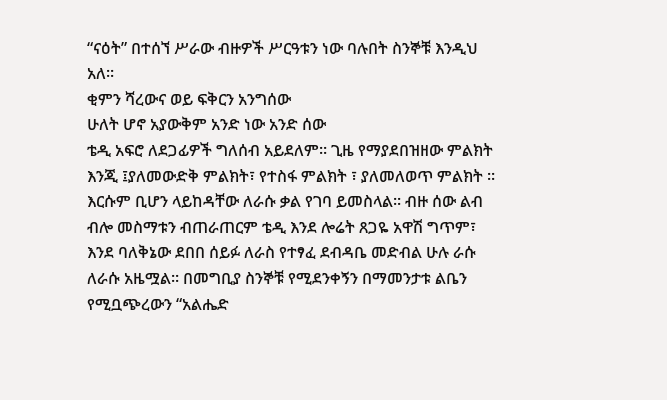“ናዕት” በተሰኘ ሥራው ብዙዎች ሥርዓቱን ነው ባሉበት ስንኞቹ እንዲህ አለ፡፡
ቂምን ሻረውና ወይ ፍቅርን አንግሰው
ሁለት ሆኖ አያውቅም አንድ ነው አንድ ሰው
ቴዲ አፍሮ ለደጋፊዎች ግለሰብ አይደለም፡፡ ጊዜ የማያደበዝዘው ምልክት እንጂ ፤ያለመውድቅ ምልክት፣ የተስፋ ምልክት ፣ ያለመለወጥ ምልክት ፡፡ እርሱም ቢሆን ላይከዳቸው ለራሱ ቃል የገባ ይመስላል፡፡ ብዙ ሰው ልብ ብሎ መስማቱን ብጠራጠርም ቴዲ እንደ ሎሬት ጸጋዬ አዋሽ ግጥም፣ እንደ ባለቅኔው ደበበ ሰይፉ ለራስ የተፃፈ ደብዳቤ መድብል ሁሉ ራሱ ለራሱ አዜሟል፡፡ በመግቢያ ስንኞቹ የሚደንቀኝን በማመንታቱ ልቤን የሚቧጭረውን “አልሔድ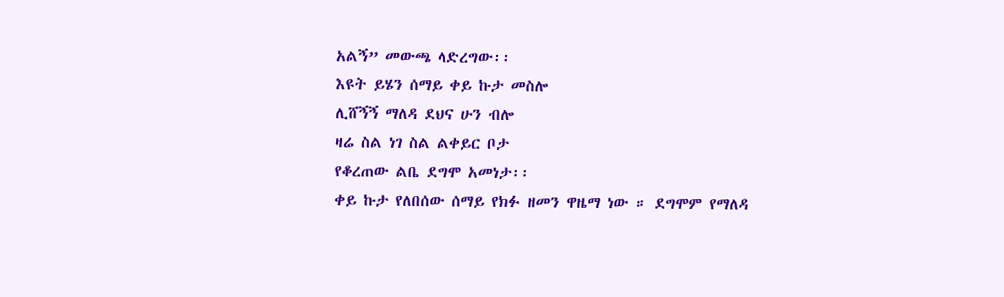አልኝ” መውጫ ላድረግው፡፡
እዩት ይሄን ሰማይ ቀይ ኩታ መስሎ
ሊሸኝኝ ማለዳ ደህና ሁን ብሎ
ዛሬ ስል ነገ ስል ልቀይር ቦታ
የቆረጠው ልቤ ደግሞ አመነታ፡፡
ቀይ ኩታ የለበሰው ሰማይ የክፉ ዘመን ዋዜማ ነው ። ደግሞም የማለዳ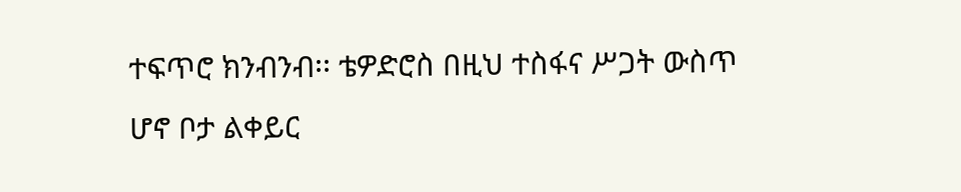ተፍጥሮ ክንብንብ፡፡ ቴዎድሮስ በዚህ ተስፋና ሥጋት ውስጥ ሆኖ ቦታ ልቀይር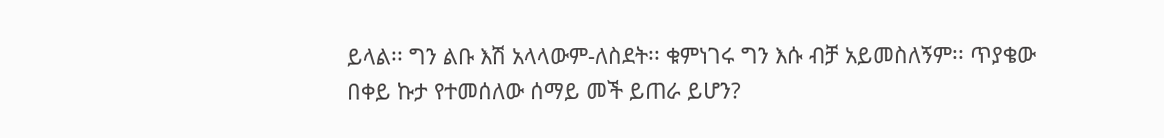ይላል፡፡ ግን ልቡ እሽ አላላውም-ለስደት፡፡ ቁምነገሩ ግን እሱ ብቻ አይመስለኝም፡፡ ጥያቄው በቀይ ኩታ የተመሰለው ሰማይ መች ይጠራ ይሆን?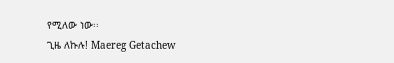የሚለው ነው፡፡
ጊዜ ለኩሉ! Maereg Getachew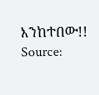እንከተበው!!
Source: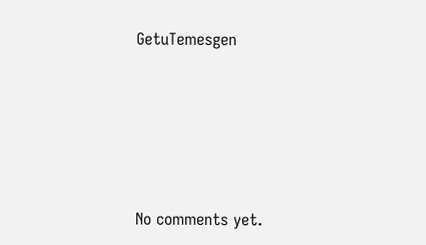GetuTemesgen









No comments yet.